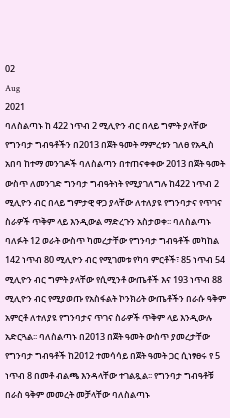02
Aug
2021
ባለስልጣኑ ከ 422 ነጥብ 2 ሚሊዮን ብር በላይ ግምት ያላቸው የግንባታ ግብዓቶችን በ2013 በጀት ዓመት ማምረቱን ገለፀ የአዲስ አበባ ከተማ መንገዶች ባለስልጣን በተጠናቀቀው 2013 በጀት ዓመት ውስጥ ለመንገድ ግንባታ ግብዓትነት የሚያገለግሉ ከ422 ነጥብ 2 ሚሊዮን ብር በላይ ግምታዊ ዋጋ ያላቸው ለተለያዩ የግንባታና የጥገና ስራዎች ጥቅም ላይ እንዲውል ማድረጉን አስታወቀ፡፡ ባለስልጣኑ ባለፉት 12 ወራት ውስጥ ካመረታቸው የግንባታ ግብዓቶች መካከል 142 ነጥብ 80 ሚሊዮን ብር የሚገመቱ የካባ ምርቶች፣ 85 ነጥብ 54 ሚሊዮን ብር ግምት ያላቸው የሲሚንቶ ውጤቶች እና 193 ነጥብ 88 ሚሊዮን ብር የሚያወጡ የአስፋልት ኮንክሪት ውጤቶችን በራሱ ዓቅም አምርቶ ለተለያዩ የግንባታና ጥገና ስራዎች ጥቅም ላይ እንዲውሉ አድርጓል፡፡ ባለስልጣኑ በ2013 በጀት ዓመት ውስጥ ያመረታቸው የግንባታ ግብዓቶች ከ2012 ተመሳሳይ በጀት ዓመት ጋር ሲነፃፀሩ የ 5 ነጥብ 8 በመቶ ብልጫ እንዳላቸው ተገልጿል፡፡ የግንባታ ግብዓቶቹ በራስ ዓቅም መመረት መቻላቸው ባለስልጣኑ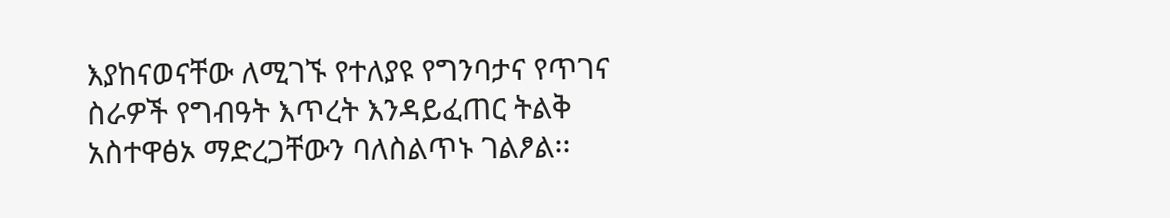እያከናወናቸው ለሚገኙ የተለያዩ የግንባታና የጥገና ስራዎች የግብዓት እጥረት እንዳይፈጠር ትልቅ አስተዋፅኦ ማድረጋቸውን ባለስልጥኑ ገልፆል፡፡